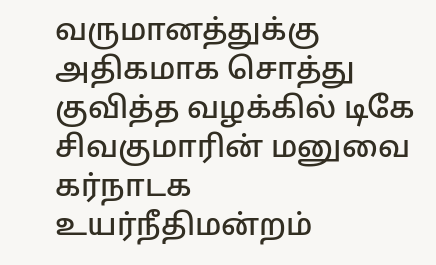வருமானத்துக்கு அதிகமாக சொத்து குவித்த வழக்கில் டிகே சிவகுமாரின் மனுவை கர்நாடக உயர்நீதிமன்றம்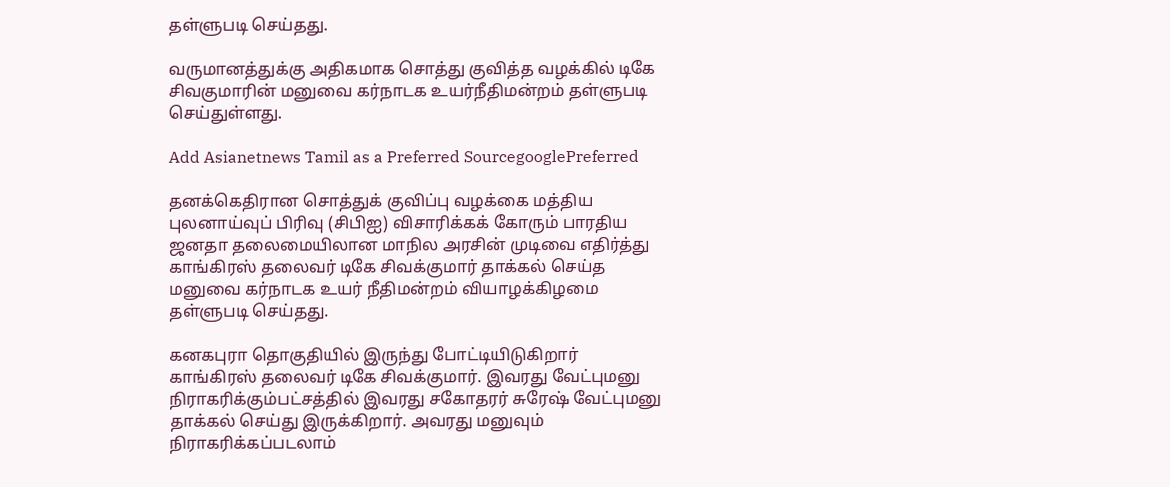தள்ளுபடி செய்தது.

வருமானத்துக்கு அதிகமாக சொத்து குவித்த வழக்கில் டிகே சிவகுமாரின் மனுவை கர்நாடக உயர்நீதிமன்றம் தள்ளுபடி செய்துள்ளது.

Add Asianetnews Tamil as a Preferred SourcegooglePreferred

தனக்கெதிரான சொத்துக் குவிப்பு வழக்கை மத்திய புலனாய்வுப் பிரிவு (சிபிஐ) விசாரிக்கக் கோரும் பாரதிய ஜனதா தலைமையிலான மாநில அரசின் முடிவை எதிர்த்து காங்கிரஸ் தலைவர் டிகே சிவக்குமார் தாக்கல் செய்த மனுவை கர்நாடக உயர் நீதிமன்றம் வியாழக்கிழமை தள்ளுபடி செய்தது.

கனகபுரா தொகுதியில் இருந்து போட்டியிடுகிறார் காங்கிரஸ் தலைவர் டிகே சிவக்குமார். இவரது வேட்புமனு நிராகரிக்கும்பட்சத்தில் இவரது சகோதரர் சுரேஷ் வேட்புமனு தாக்கல் செய்து இருக்கிறார். அவரது மனுவும் நிராகரிக்கப்படலாம்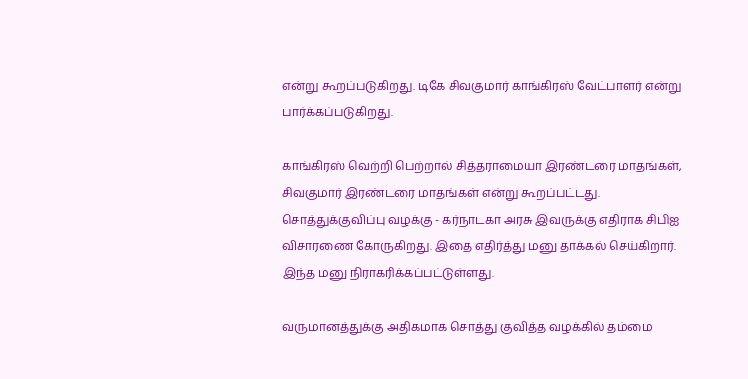என்று கூறப்படுகிறது. டிகே சிவகுமார் காங்கிரஸ் வேட்பாளர் என்று பார்க்கப்படுகிறது.

காங்கிரஸ் வெற்றி பெற்றால் சித்தராமையா இரண்டரை மாதங்கள், சிவகுமார் இரண்டரை மாதங்கள் என்று கூறப்பட்டது. சொத்துக்குவிப்பு வழக்கு - கர்நாடகா அரசு இவருக்கு எதிராக சிபிஐ விசாரணை கோருகிறது. இதை எதிர்த்து மனு தாக்கல் செய்கிறார். இந்த மனு நிராகரிக்கப்பட்டுள்ளது.

வருமானத்துக்கு அதிகமாக சொத்து குவித்த வழக்கில் தம்மை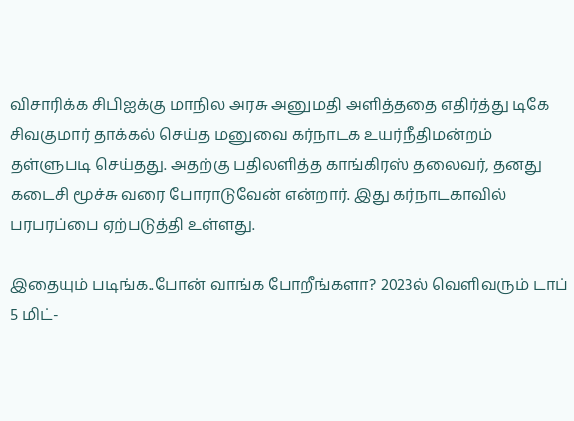விசாரிக்க சிபிஐக்கு மாநில அரசு அனுமதி அளித்ததை எதிர்த்து டிகே சிவகுமார் தாக்கல் செய்த மனுவை கர்நாடக உயர்நீதிமன்றம் தள்ளுபடி செய்தது. அதற்கு பதிலளித்த காங்கிரஸ் தலைவர், தனது கடைசி மூச்சு வரை போராடுவேன் என்றார். இது கர்நாடகாவில் பரபரப்பை ஏற்படுத்தி உள்ளது.

இதையும் படிங்க..போன் வாங்க போறீங்களா? 2023ல் வெளிவரும் டாப் 5 மிட்-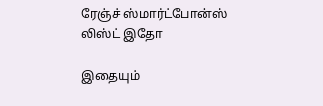ரேஞ்ச் ஸ்மார்ட்போன்ஸ் லிஸ்ட் இதோ

இதையும்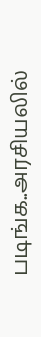படிங்க..அரசியலில்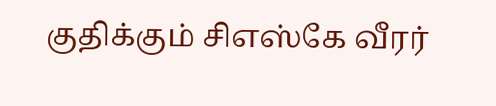குதிக்கும் சிஎஸ்கே வீரர்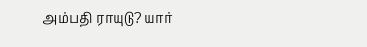அம்பதி ராயுடு? யார்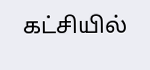கட்சியில்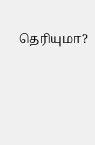தெரியுமா?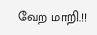வேற மாறி.!!